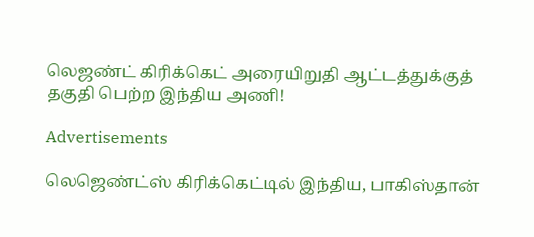லெஜண்ட் கிரிக்கெட் அரையிறுதி ஆட்டத்துக்குத் தகுதி பெற்ற இந்திய அணி!

Advertisements

லெஜெண்ட்ஸ் கிரிக்கெட்டில் இந்திய, பாகிஸ்தான்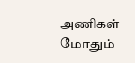அணிகள் மோதும்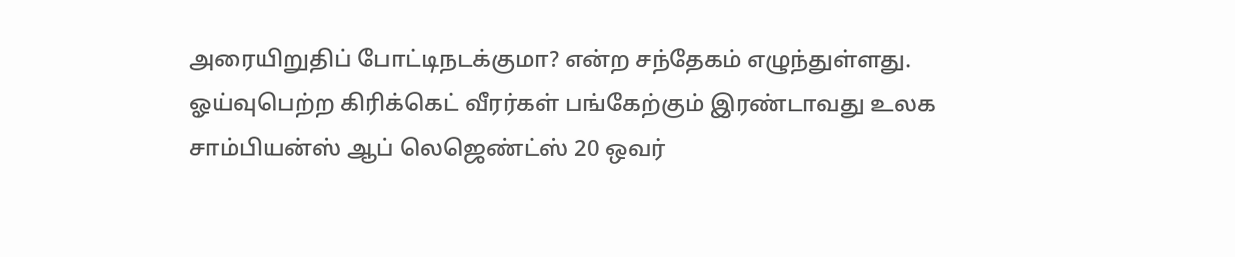அரையிறுதிப் போட்டிநடக்குமா? என்ற சந்தேகம் எழுந்துள்ளது.
ஓய்வுபெற்ற கிரிக்கெட் வீரர்கள் பங்கேற்கும் இரண்டாவது உலக சாம்பியன்ஸ் ஆப் லெஜெண்ட்ஸ் 20 ஒவர்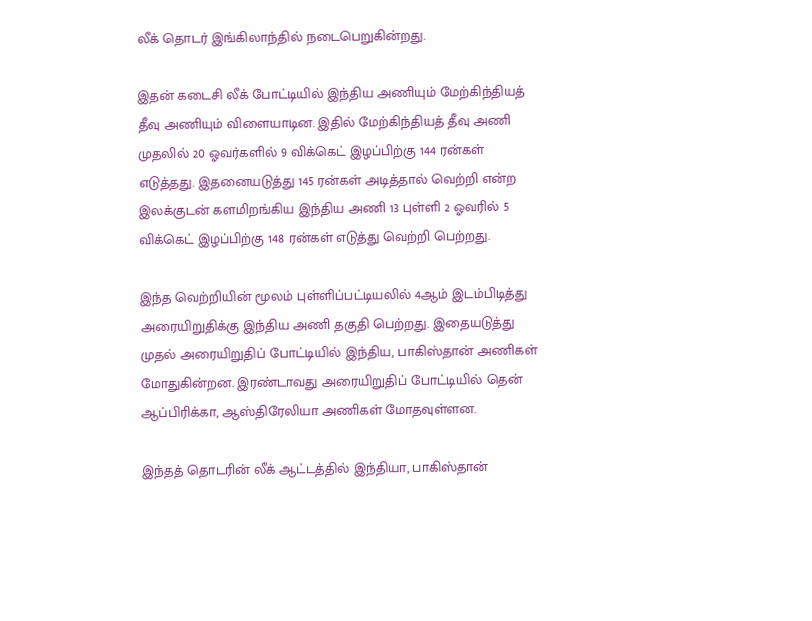லீக் தொடர் இங்கிலாந்தில் நடைபெறுகின்றது.

இதன் கடைசி லீக் போட்டியில் இந்திய அணியும் மேற்கிந்தியத் தீவு அணியும் விளையாடின. இதில் மேற்கிந்தியத் தீவு அணி முதலில் 20 ஓவர்களில் 9 விக்கெட் இழப்பிற்கு 144 ரன்கள் எடுத்தது. இதனையடுத்து 145 ரன்கள் அடித்தால் வெற்றி என்ற இலக்குடன் களமிறங்கிய இந்திய அணி 13 புள்ளி 2 ஓவரில் 5 விக்கெட் இழப்பிற்கு 148 ரன்கள் எடுத்து வெற்றி பெற்றது.

இந்த வெற்றியின் மூலம் புள்ளிப்பட்டியலில் 4ஆம் இடம்பிடித்து அரையிறுதிக்கு இந்திய அணி தகுதி பெற்றது. இதையடுத்து முதல் அரையிறுதிப் போட்டியில் இந்திய, பாகிஸ்தான் அணிகள் மோதுகின்றன. இரண்டாவது அரையிறுதிப் போட்டியில் தென் ஆப்பிரிக்கா, ஆஸ்திரேலியா அணிகள் மோதவுள்ளன.

இந்தத் தொடரின் லீக் ஆட்டத்தில் இந்தியா, பாகிஸ்தான்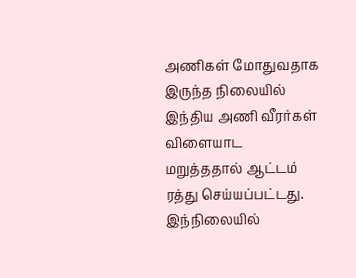அணிகள் மோதுவதாக இருந்த நிலையில் இந்திய அணி வீரர்கள் விளையாட மறுத்ததால் ஆட்டம் ரத்து செய்யப்பட்டது. இந்நிலையில்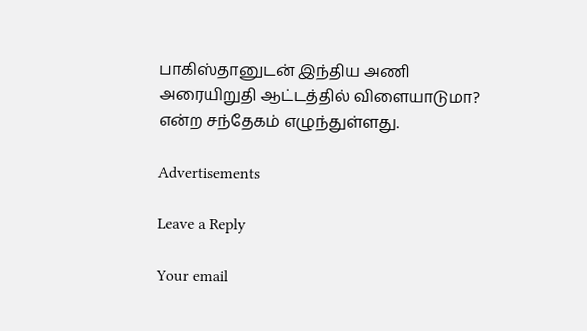பாகிஸ்தானுடன் இந்திய அணி அரையிறுதி ஆட்டத்தில் விளையாடுமா? என்ற சந்தேகம் எழுந்துள்ளது.

Advertisements

Leave a Reply

Your email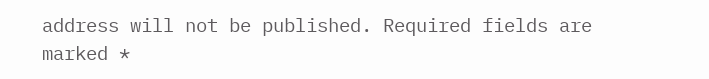address will not be published. Required fields are marked *